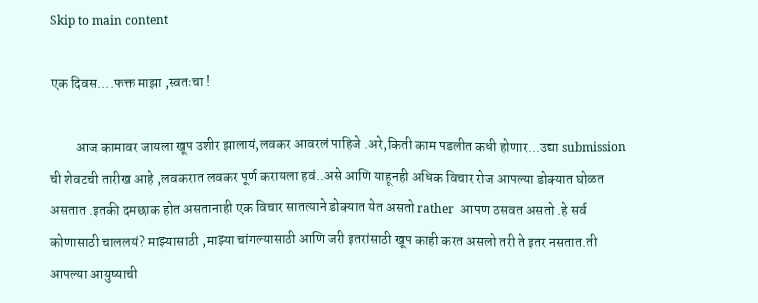Skip to main content

एक दिवस....फक्त माझा ,स्वतःचा !

         आज कामावर जायला खूप उशीर झालायं,लवकर आवरलं पाहिजे .अरे,किती काम पडलीत कधी होणार...उद्या submission ची शेवटची तारीख आहे ,लवकरात लवकर पूर्ण करायला हवं..असे आणि याहूनही अधिक विचार रोज आपल्या डोक्यात घोळत असतात .इतकी दमछाक होत असतानाही एक विचार सातत्याने डोक्यात येत असतो rather  आपण ठसवत असतो .हे सर्व कोणासाठी चाललयं? माझ्यासाठी ,माझ्या चांगल्यासाठी आणि जरी इतरांसाठी खूप काही करत असलो तरी ते इतर नसतात.ती आपल्या आयुष्याची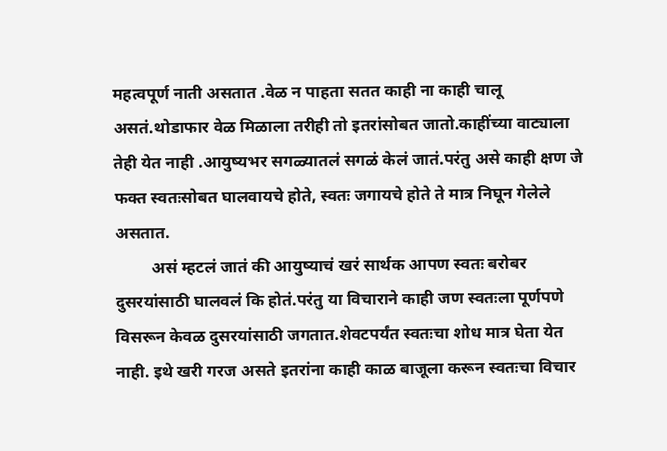महत्वपूर्ण नाती असतात .वेळ न पाहता सतत काही ना काही चालू असतं.थोडाफार वेळ मिळाला तरीही तो इतरांसोबत जातो.काहींच्या वाट्याला तेही येत नाही .आयुष्यभर सगळ्यातलं सगळं केलं जातं.परंतु असे काही क्षण जे फक्त स्वतःसोबत घालवायचे होते, स्वतः जगायचे होते ते मात्र निघून गेलेले असतात.
         असं म्हटलं जातं की आयुष्याचं खरं सार्थक आपण स्वतः बरोबर दुसरयांसाठी घालवलं कि होतं.परंतु या विचाराने काही जण स्वतःला पूर्णपणे विसरून केवळ दुसरयांसाठी जगतात.शेवटपर्यंत स्वतःचा शोध मात्र घेता येत नाही. इथे खरी गरज असते इतरांना काही काळ बाजूला करून स्वतःचा विचार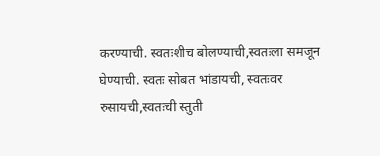करण्याची. स्वतःशीच बोलण्याची,स्वतःला समजून घेण्याची. स्वतः सोबत भांडायची, स्वतःवर रुसायची,स्वतःची स्तुती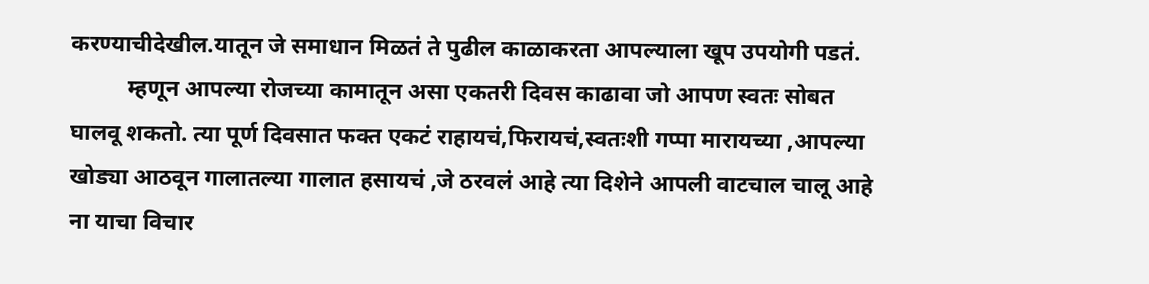करण्याचीदेखील.यातून जे समाधान मिळतं ते पुढील काळाकरता आपल्याला खूप उपयोगी पडतं.
          म्हणून आपल्या रोजच्या कामातून असा एकतरी दिवस काढावा जो आपण स्वतः सोबत घालवू शकतो. त्या पूर्ण दिवसात फक्त एकटं राहायचं,फिरायचं,स्वतःशी गप्पा मारायच्या ,आपल्या खोड्या आठवून गालातल्या गालात हसायचं ,जे ठरवलं आहे त्या दिशेने आपली वाटचाल चालू आहे ना याचा विचार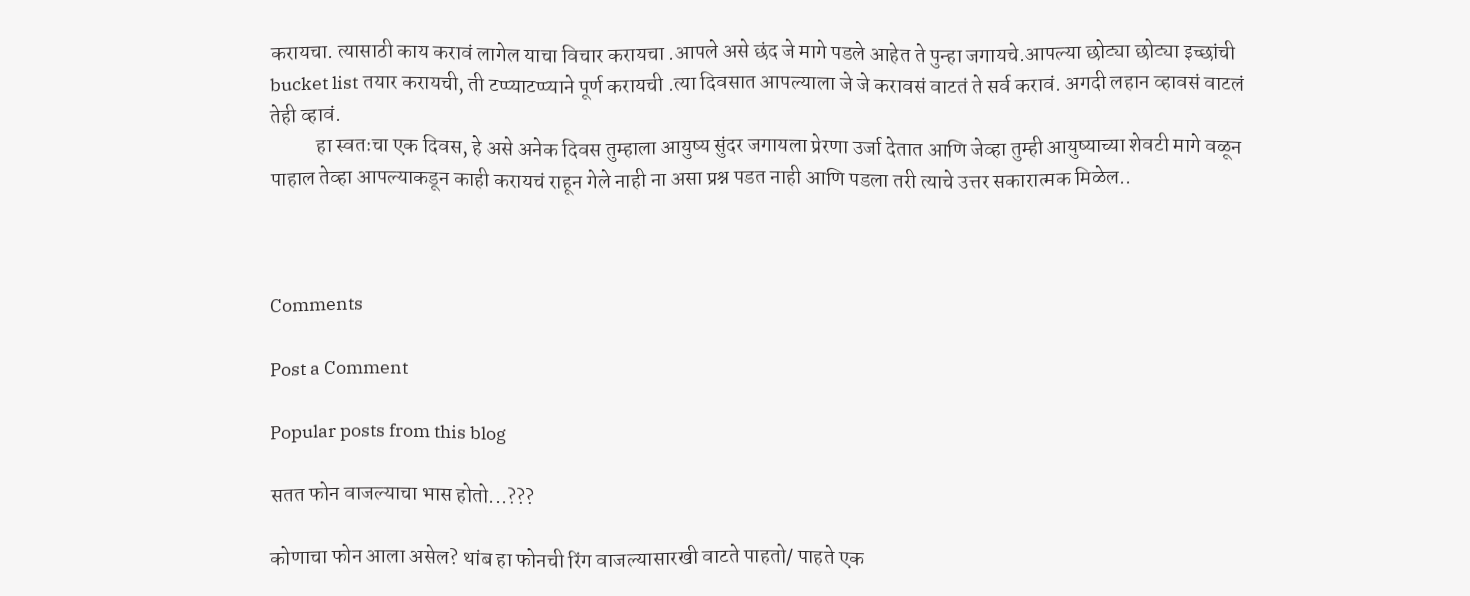करायचा. त्यासाठी काय करावं लागेल याचा विचार करायचा .आपले असे छंद जे मागे पडले आहेत ते पुन्हा जगायचे.आपल्या छोट्या छोट्या इच्छांची bucket list तयार करायची, ती टप्प्याटप्प्याने पूर्ण करायची .त्या दिवसात आपल्याला जे जे करावसं वाटतं ते सर्व करावं. अगदी लहान व्हावसं वाटलं तेही व्हावं.
           हा स्वतःचा एक दिवस, हे असे अनेक दिवस तुम्हाला आयुष्य सुंदर जगायला प्रेरणा उर्जा देतात आणि जेव्हा तुम्ही आयुष्याच्या शेवटी मागे वळून पाहाल तेव्हा आपल्याकडून काही करायचं राहून गेले नाही ना असा प्रश्न पडत नाही आणि पडला तरी त्याचे उत्तर सकारात्मक मिळेल..



Comments

Post a Comment

Popular posts from this blog

सतत फोन वाजल्याचा भास होतो...???

कोणाचा फोन आला असेल? थांब हा फोनची रिंग वाजल्यासारखी वाटते पाहतो/ पाहते एक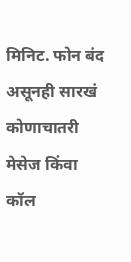मिनिट. फोन बंद असूनही सारखं कोणाचातरी मेसेज किंवा कॉल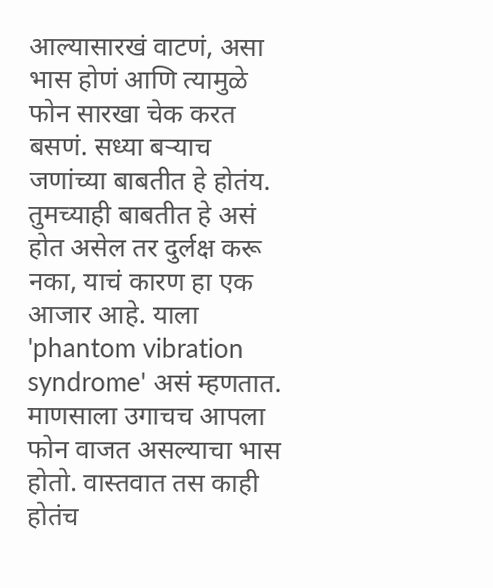आल्यासारखं वाटणं, असा भास होणं आणि त्यामुळे फोन सारखा चेक करत बसणं. सध्या बऱ्याच जणांच्या बाबतीत हे होतंय. तुमच्याही बाबतीत हे असं होत असेल तर दुर्लक्ष करू नका, याचं कारण हा एक आजार आहे. याला 'phantom vibration syndrome' असं म्हणतात. माणसाला उगाचच आपला फोन वाजत असल्याचा भास होतो. वास्तवात तस काही होतंच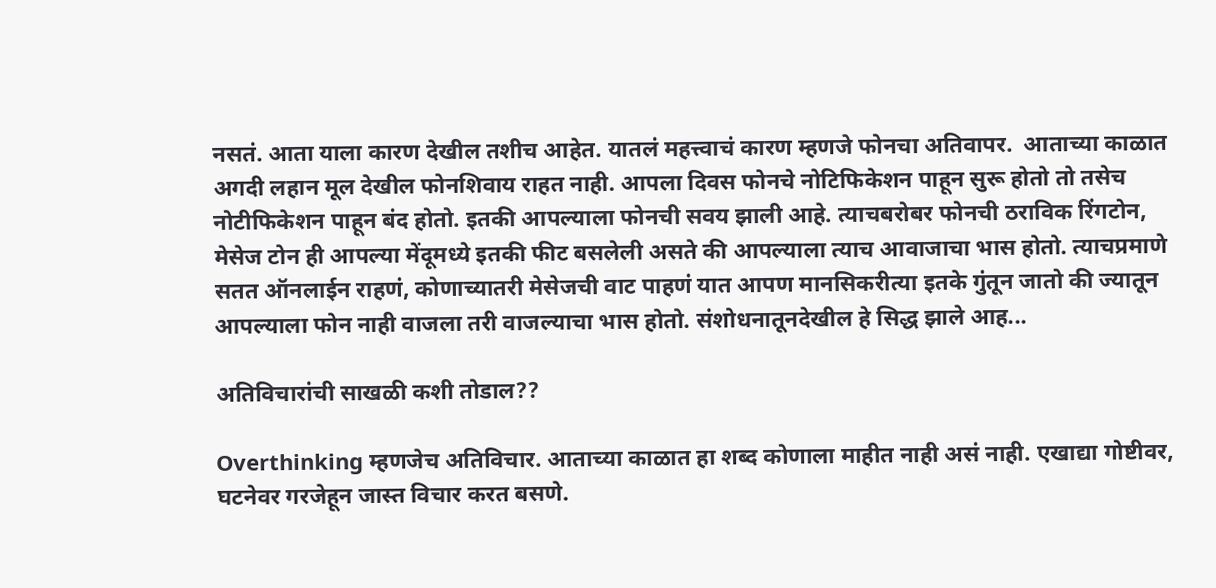नसतं. आता याला कारण देखील तशीच आहेत. यातलं महत्त्वाचं कारण म्हणजे फोनचा अतिवापर.  आताच्या काळात अगदी लहान मूल देखील फोनशिवाय राहत नाही. आपला दिवस फोनचे नोटिफिकेशन पाहून सुरू होतो तो तसेच नोटीफिकेशन पाहून बंद होतो. इतकी आपल्याला फोनची सवय झाली आहे. त्याचबरोबर फोनची ठराविक रिंगटोन, मेसेज टोन ही आपल्या मेंदूमध्ये इतकी फीट बसलेली असते की आपल्याला त्याच आवाजाचा भास होतो. त्याचप्रमाणे सतत ऑनलाईन राहणं, कोणाच्यातरी मेसेजची वाट पाहणं यात आपण मानसिकरीत्या इतके गुंतून जातो की ज्यातून आपल्याला फोन नाही वाजला तरी वाजल्याचा भास होतो. संशोधनातूनदेखील हे सिद्ध झाले आह...

अतिविचारांची साखळी कशी तोडाल??

Overthinking म्हणजेच अतिविचार. आताच्या काळात हा शब्द कोणाला माहीत नाही असं नाही. एखाद्या गोष्टीवर, घटनेवर गरजेहून जास्त विचार करत बसणे.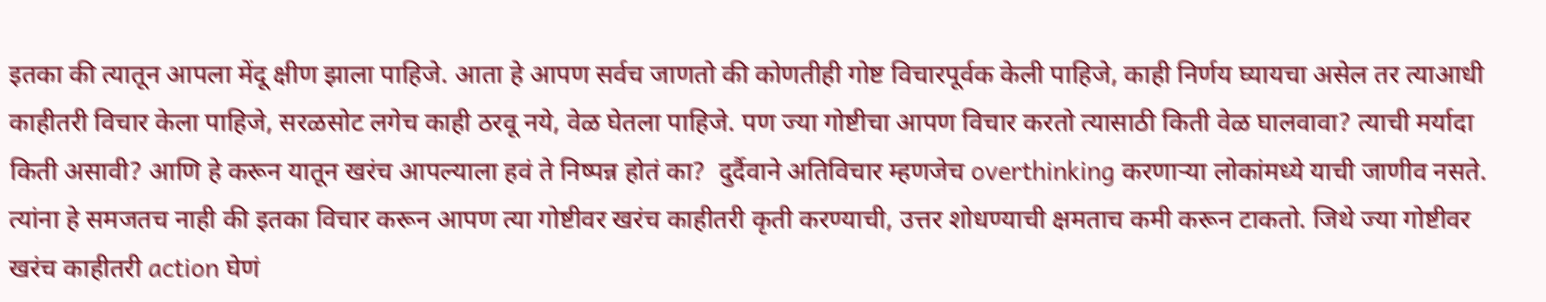इतका की त्यातून आपला मेंदू क्षीण झाला पाहिजे. आता हे आपण सर्वच जाणतो की कोणतीही गोष्ट विचारपूर्वक केली पाहिजे, काही निर्णय घ्यायचा असेल तर त्याआधी काहीतरी विचार केला पाहिजे, सरळसोट लगेच काही ठरवू नये, वेळ घेतला पाहिजे. पण ज्या गोष्टीचा आपण विचार करतो त्यासाठी किती वेळ घालवावा? त्याची मर्यादा किती असावी? आणि हे करून यातून खरंच आपल्याला हवं ते निष्पन्न होतं का?  दुर्दैवाने अतिविचार म्हणजेच overthinking करणाऱ्या लोकांमध्ये याची जाणीव नसते. त्यांना हे समजतच नाही की इतका विचार करून आपण त्या गोष्टीवर खरंच काहीतरी कृती करण्याची, उत्तर शोधण्याची क्षमताच कमी करून टाकतो. जिथे ज्या गोष्टीवर खरंच काहीतरी action घेणं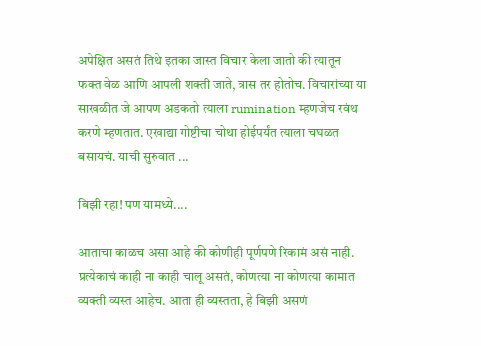अपेक्षित असतं तिथे इतका जास्त विचार केला जातो की त्यातून फक्त वेळ आणि आपली शक्ती जाते, त्रास तर होतोच. विचारांच्या या साखळीत जे आपण अडकतो त्याला rumination म्हणजेच रवंथ करणे म्हणतात. एखाद्या गोष्टीचा चोथा होईपर्यंत त्याला चघळत बसायचं. याची सुरुवात ...

बिझी रहा! पण यामध्ये....

आताचा काळच असा आहे की कोणीही पूर्णपणे रिकामं असं नाही. प्रत्येकाचं काही ना काही चालू असतं, कोणत्या ना कोणत्या कामात व्यक्ती व्यस्त आहेच. आता ही व्यस्तता, हे बिझी असणं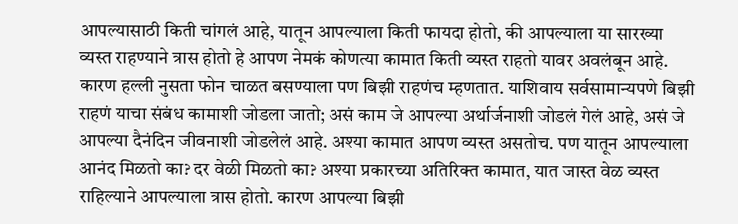आपल्यासाठी किती चांगलं आहे, यातून आपल्याला किती फायदा होतो, की आपल्याला या सारख्या व्यस्त राहण्याने त्रास होतो हे आपण नेमकं कोणत्या कामात किती व्यस्त राहतो यावर अवलंबून आहे. कारण हल्ली नुसता फोन चाळत बसण्याला पण बिझी राहणंच म्हणतात. याशिवाय सर्वसामान्यपणे बिझी राहणं याचा संबंध कामाशी जोडला जातो; असं काम जे आपल्या अर्थार्जनाशी जोडलं गेलं आहे, असं जे आपल्या दैनंदिन जीवनाशी जोडलेलं आहे. अश्या कामात आपण व्यस्त असतोच. पण यातून आपल्याला आनंद मिळतो का? दर वेळी मिळतो का? अश्या प्रकारच्या अतिरिक्त कामात, यात जास्त वेळ व्यस्त राहिल्याने आपल्याला त्रास होतो. कारण आपल्या बिझी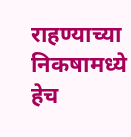राहण्याच्या निकषामध्ये हेच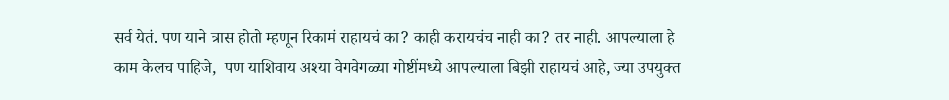सर्व येतं. पण याने त्रास होतो म्हणून रिकामं राहायचं का? काही करायचंच नाही का? तर नाही. आपल्याला हे काम केलच पाहिजे,  पण याशिवाय अश्या वेगवेगळ्या गोष्टींमध्ये आपल्याला बिझी राहायचं आहे, ज्या उपयुक्त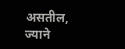असतील, ज्याने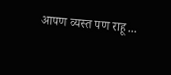आपण व्यस्त पण राहू ...